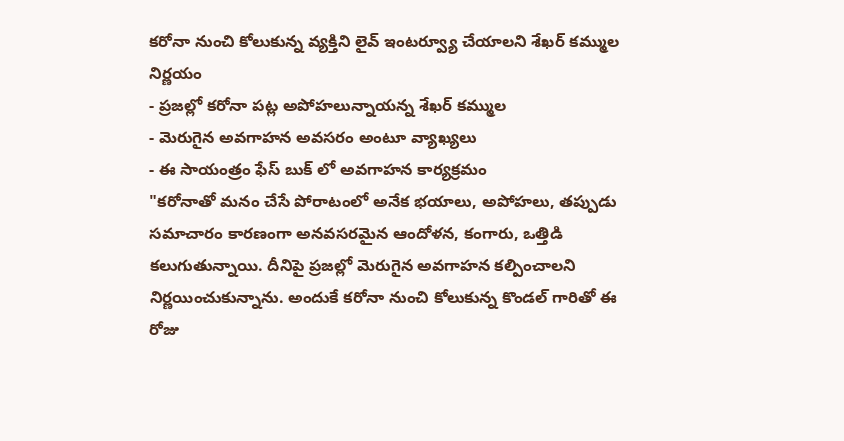కరోనా నుంచి కోలుకున్న వ్యక్తిని లైవ్ ఇంటర్వ్యూ చేయాలని శేఖర్ కమ్ముల నిర్ణయం
- ప్రజల్లో కరోనా పట్ల అపోహలున్నాయన్న శేఖర్ కమ్ముల
- మెరుగైన అవగాహన అవసరం అంటూ వ్యాఖ్యలు
- ఈ సాయంత్రం ఫేస్ బుక్ లో అవగాహన కార్యక్రమం
"కరోనాతో మనం చేసే పోరాటంలో అనేక భయాలు, అపోహలు, తప్పుడు సమాచారం కారణంగా అనవసరమైన ఆందోళన, కంగారు, ఒత్తిడి కలుగుతున్నాయి. దీనిపై ప్రజల్లో మెరుగైన అవగాహన కల్పించాలని నిర్ణయించుకున్నాను. అందుకే కరోనా నుంచి కోలుకున్న కొండల్ గారితో ఈ రోజు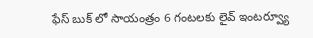ఫేస్ బుక్ లో సాయంత్రం 6 గంటలకు లైవ్ ఇంటర్వ్యూ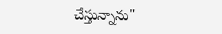చేస్తున్నాను"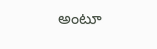అంటూ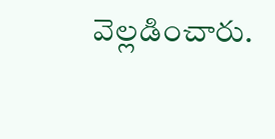వెల్లడించారు.